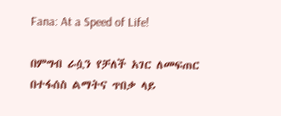Fana: At a Speed of Life!

በምግብ ራሷን የቻለች አገር ለመፍጠር በተፋሰስ ልማትና ጥበቃ ላይ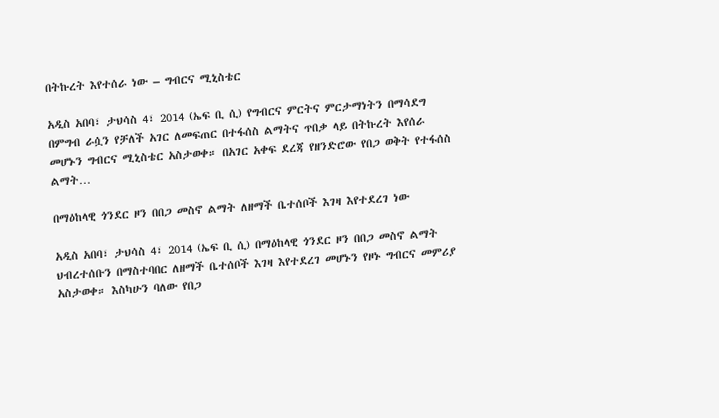በትኩረት እየተሰራ ነው – ግብርና ሚኒስቴር

አዲስ አበባ፣ ታህሳስ 4፣ 2014 (ኤፍ ቢ ሲ) የግብርና ምርትና ምርታማነትን በማሳደግ በምግብ ራሷን የቻለች አገር ለመፍጠር በተፋሰስ ልማትና ጥበቃ ላይ በትኩረት እየሰራ መሆኑን ግብርና ሚኒስቴር አስታወቀ። በአገር አቀፍ ደረጃ የዘንድሮው የበጋ ወቅት የተፋሰስ ልማት…

በማዕከላዊ ጎንደር ዞን በበጋ መስኖ ልማት ለዘማች ቤተሰቦች እገዛ እየተደረገ ነው

አዲስ አበባ፣ ታህሳስ 4፣ 2014 (ኤፍ ቢ ሲ) በማዕከላዊ ጎንደር ዞን በበጋ መስኖ ልማት ህብረተሰቡን በማስተባበር ለዘማች ቤተሰቦች እገዛ እየተደረገ መሆኑን የዞኑ ግብርና መምሪያ አስታወቀ። እስካሁን ባለው የበጋ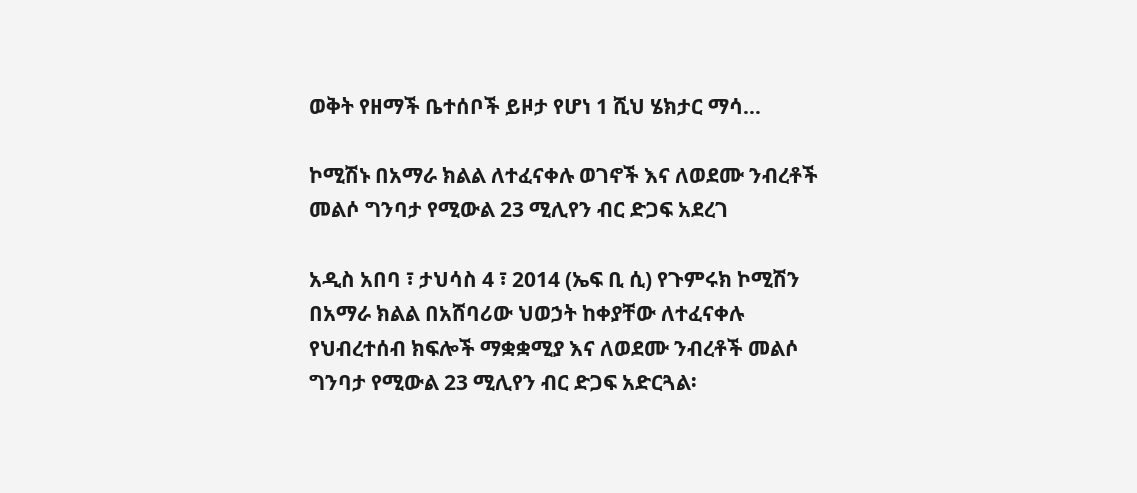ወቅት የዘማች ቤተሰቦች ይዞታ የሆነ 1 ሺህ ሄክታር ማሳ…

ኮሚሽኑ በአማራ ክልል ለተፈናቀሉ ወገኖች እና ለወደሙ ንብረቶች መልሶ ግንባታ የሚውል 23 ሚሊየን ብር ድጋፍ አደረገ

አዲስ አበባ ፣ ታህሳስ 4 ፣ 2014 (ኤፍ ቢ ሲ) የጉምሩክ ኮሚሽን በአማራ ክልል በአሸባሪው ህወኃት ከቀያቸው ለተፈናቀሉ የህብረተሰብ ክፍሎች ማቋቋሚያ እና ለወደሙ ንብረቶች መልሶ ግንባታ የሚውል 23 ሚሊየን ብር ድጋፍ አድርጓል፡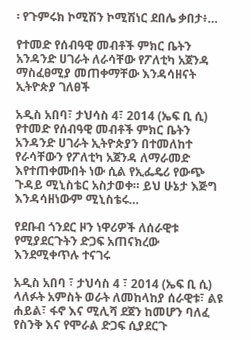፡ የጉምሩክ ኮሚሽን ኮሚሽነር ደበሌ ቃበታ፥…

የተመድ የሰብዓዊ መብቶች ምክር ቤትን አንዳንድ ሀገራት ለራሳቸው የፖለቲካ አጀንዳ ማስፈፀሚያ መጠቀማቸው እንዳሳዘናት ኢትዮጵያ ገለፀች

አዲስ አበባ፣ ታህሳስ 4፣ 2014 (ኤፍ ቢ ሲ) የተመድ የሰብዓዊ መብቶች ምክር ቤትን አንዳንድ ሀገራት ኢትዮጵያን በተመለከተ የራሳቸውን የፖለቲካ አጀንዳ ለማራመድ እየተጠቀሙበት ነው ሲል የኢፌዴሪ የውጭ ጉዳይ ሚኒስቴር አስታወቀ። ይህ ሁኔታ እጅግ እንዳሳዘነውም ሚኒስቴሩ…

የደቡብ ጎንደር ዞን ነዋሪዎች ለሰራዊቱ የሚያደርጉትን ድጋፍ አጠናክረው እንደሚቀጥሉ ተናገሩ

አዲስ አበባ ፣ ታህሳስ 4 ፣ 2014 (ኤፍ ቢ ሲ) ላለፉት አምስት ወራት ለመከላከያ ሰራዊቱ፣ ልዩ ሐይል፣ ፋኖ እና ሚሊሻ ደጀን ከመሆን ባለፈ የስንቅ እና የሞራል ድጋፍ ሲያደርጉ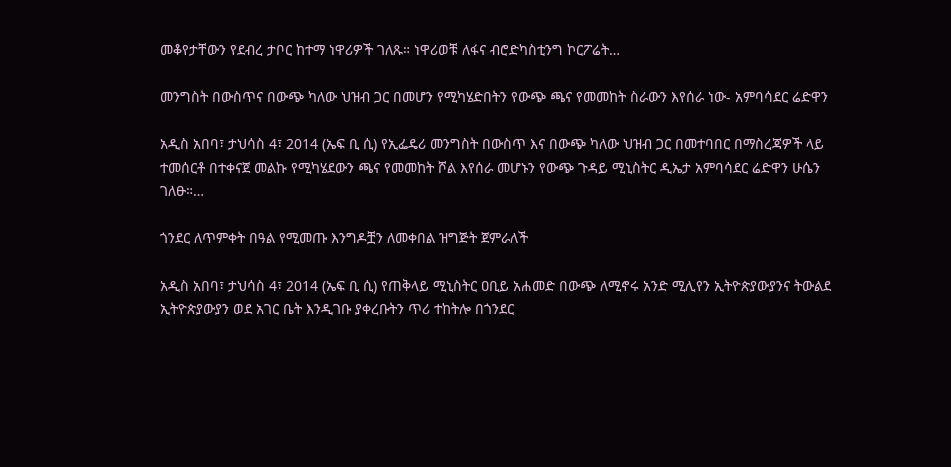መቆየታቸውን የደብረ ታቦር ከተማ ነዋሪዎች ገለጹ። ነዋሪወቹ ለፋና ብሮድካስቲንግ ኮርፖሬት…

መንግስት በውስጥና በውጭ ካለው ህዝብ ጋር በመሆን የሚካሄድበትን የውጭ ጫና የመመከት ስራውን እየሰራ ነው- አምባሳደር ሬድዋን

አዲስ አበባ፣ ታህሳስ 4፣ 2014 (ኤፍ ቢ ሲ) የኢፌዴሪ መንግስት በውስጥ እና በውጭ ካለው ህዝብ ጋር በመተባበር በማስረጃዎች ላይ ተመሰርቶ በተቀናጀ መልኩ የሚካሄደውን ጫና የመመከት ሾል እየሰራ መሆኑን የውጭ ጉዳይ ሚኒስትር ዲኤታ አምባሳደር ሬድዋን ሁሴን ገለፁ።…

ጎንደር ለጥምቀት በዓል የሚመጡ እንግዶቿን ለመቀበል ዝግጅት ጀምራለች

አዲስ አበባ፣ ታህሳስ 4፣ 2014 (ኤፍ ቢ ሲ) የጠቅላይ ሚኒስትር ዐቢይ አሐመድ በውጭ ለሚኖሩ አንድ ሚሊየን ኢትዮጵያውያንና ትውልደ ኢትዮጵያውያን ወደ አገር ቤት እንዲገቡ ያቀረቡትን ጥሪ ተከትሎ በጎንደር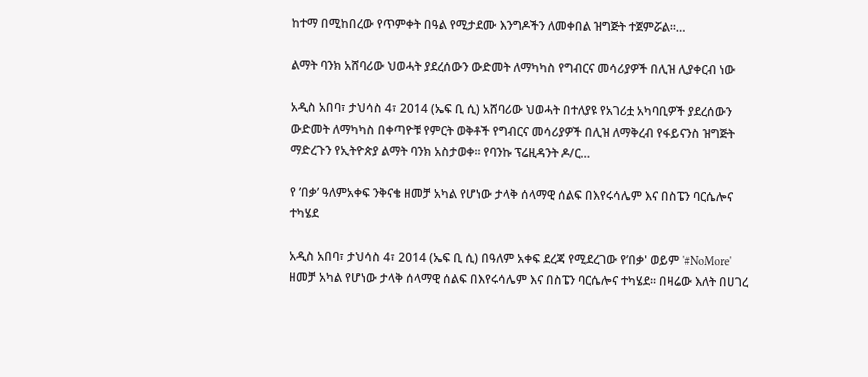ከተማ በሚከበረው የጥምቀት በዓል የሚታደሙ እንግዶችን ለመቀበል ዝግጅት ተጀምሯል።…

ልማት ባንክ አሸባሪው ህወሓት ያደረሰውን ውድመት ለማካካስ የግብርና መሳሪያዎች በሊዝ ሊያቀርብ ነው

አዲስ አበባ፣ ታህሳስ 4፣ 2014 (ኤፍ ቢ ሲ) አሸባሪው ህወሓት በተለያዩ የአገሪቷ አካባቢዎች ያደረሰውን ውድመት ለማካካስ በቀጣዮቹ የምርት ወቅቶች የግብርና መሳሪያዎች በሊዝ ለማቅረብ የፋይናንስ ዝግጅት ማድረጉን የኢትዮጵያ ልማት ባንክ አስታወቀ። የባንኩ ፕሬዚዳንት ዶ/ር…

የ ’በቃ’ ዓለምአቀፍ ንቅናቄ ዘመቻ አካል የሆነው ታላቅ ሰላማዊ ሰልፍ በእየሩሳሌም እና በስፔን ባርሴሎና ተካሄደ

አዲስ አበባ፣ ታህሳስ 4፣ 2014 (ኤፍ ቢ ሲ) በዓለም አቀፍ ደረጃ የሚደረገው የ’በቃ' ወይም '#NoMore' ዘመቻ አካል የሆነው ታላቅ ሰላማዊ ሰልፍ በእየሩሳሌም እና በስፔን ባርሴሎና ተካሄደ። በዛሬው እለት በሀገረ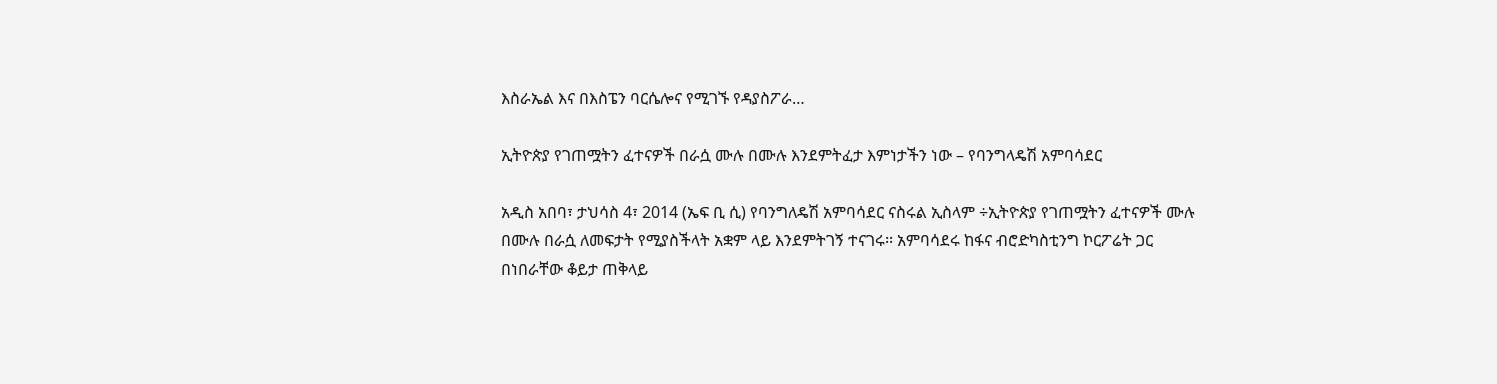እስራኤል እና በእስፔን ባርሴሎና የሚገኙ የዳያስፖራ…

ኢትዮጵያ የገጠሟትን ፈተናዎች በራሷ ሙሉ በሙሉ እንደምትፈታ እምነታችን ነው – የባንግላዴሽ አምባሳደር

አዲስ አበባ፣ ታህሳስ 4፣ 2014 (ኤፍ ቢ ሲ) የባንግለዴሽ አምባሳደር ናስሩል ኢስላም ÷ኢትዮጵያ የገጠሟትን ፈተናዎች ሙሉ በሙሉ በራሷ ለመፍታት የሚያስችላት አቋም ላይ እንደምትገኝ ተናገሩ፡፡ አምባሳደሩ ከፋና ብሮድካስቲንግ ኮርፖሬት ጋር በነበራቸው ቆይታ ጠቅላይ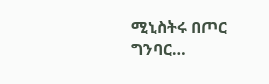ሚኒስትሩ በጦር ግንባር…